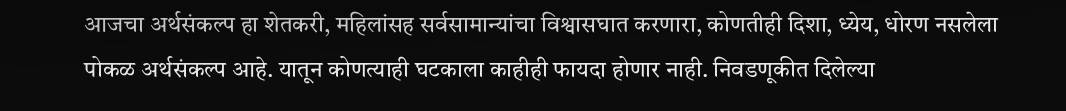आजचा अर्थसंकल्प हा शेतकरी, महिलांसह सर्वसामान्यांचा विश्वासघात करणारा, कोणतीही दिशा, ध्येय, धोरण नसलेला पोकळ अर्थसंकल्प आहे. यातून कोणत्याही घटकाला काहीही फायदा होणार नाही. निवडणूकीत दिलेल्या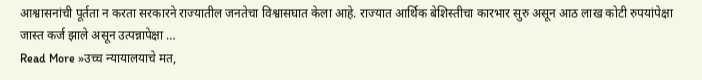आश्वासनांची पूर्तता न करता सरकारने राज्यातील जनतेचा विश्वासघात केला आहे. राज्यात आर्थिक बेशिस्तीचा कारभार सुरु असून आठ लाख कोटी रुपयांपेक्षा जास्त कर्ज झाले असून उत्पन्नापेक्षा …
Read More »उच्च न्यायालयाचे मत,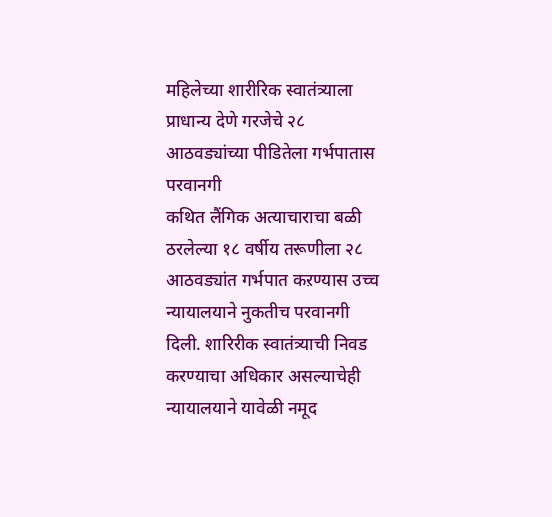महिलेच्या शारीरिक स्वातंत्र्याला प्राधान्य देणे गरजेचे २८ आठवड्यांच्या पीडितेला गर्भपातास परवानगी
कथित लैंगिक अत्याचाराचा बळी ठरलेल्या १८ वर्षीय तरूणीला २८ आठवड्यांत गर्भपात कऱण्यास उच्च न्यायालयाने नुकतीच परवानगी दिली. शारिरीक स्वातंत्र्याची निवड करण्याचा अधिकार असल्याचेही न्यायालयाने यावेळी नमूद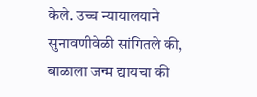केले. उच्च न्यायालयाने सुनावणीवेळी सांगितले की, बाळाला जन्म द्यायचा की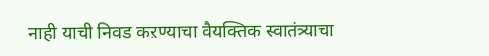नाही याची निवड कऱण्याचा वैयक्तिक स्वातंत्र्याचा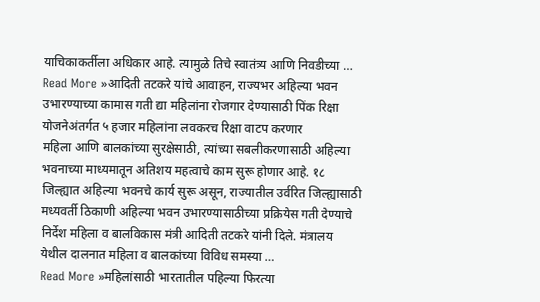याचिकाकर्तीला अधिकार आहे. त्यामुळे तिचे स्वातंत्र्य आणि निवडीच्या …
Read More »आदिती तटकरे यांचे आवाहन, राज्यभर अहिल्या भवन उभारण्याच्या कामास गती द्या महिलांना रोजगार देण्यासाठी पिंक रिक्षा योजनेअंतर्गत ५ हजार महिलांना लवकरच रिक्षा वाटप करणार
महिला आणि बालकांच्या सुरक्षेसाठी, त्यांच्या सबलीकरणासाठी अहिल्या भवनाच्या माध्यमातून अतिशय महत्वाचे काम सुरू होणार आहे. १८ जिल्ह्यात अहिल्या भवनचे कार्य सुरू असून, राज्यातील उर्वरित जिल्ह्यासाठी मध्यवर्ती ठिकाणी अहिल्या भवन उभारण्यासाठीच्या प्रक्रियेस गती देण्याचे निर्देश महिला व बालविकास मंत्री आदिती तटकरे यांनी दिले. मंत्रालय येथील दालनात महिला व बालकांच्या विविध समस्या …
Read More »महिलांसाठी भारतातील पहिल्या फिरत्या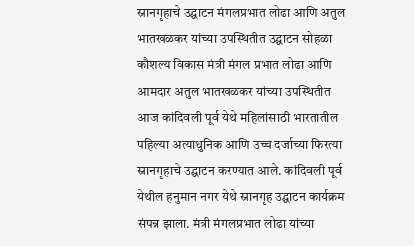स्नानगृहाचे उद्घाटन मंगलप्रभात लोढा आणि अतुल भातखळकर यांच्या उपस्थितीत उद्घाटन सोहळा
कौशल्य विकास मंत्री मंगल प्रभात लोढा आणि आमदार अतुल भातखळकर यांच्या उपस्थितीत आज कांदिवली पूर्व येथे महिलांसाठी भारतातील पहिल्या अत्याधुनिक आणि उच्च दर्जाच्या फिरत्या स्नानगृहाचे उद्घाटन करण्यात आले. कांदिवली पूर्व येथील हनुमान नगर येथे स्नानगृह उद्घाटन कार्यक्रम संपन्न झाला. मंत्री मंगलप्रभात लोढा यांच्या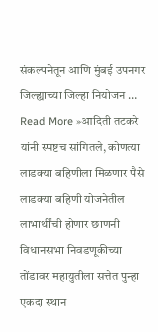संकल्पनेतून आणि मुंबई उपनगर जिल्ह्याच्या जिल्हा नियोजन …
Read More »आदिती तटकरे यांनी स्पष्टच सांगितले, कोणत्या लाडक्या बहिणीला मिळणार पैसे लाडक्या बहिणी योजनेतील लाभार्थींची होणार छाणनी
विधानसभा निवडणूकीच्या तोंडावर महायुतीला सत्तेत पुन्हा एकदा स्थान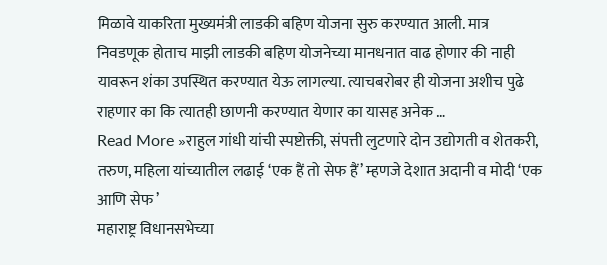मिळावे याकरिता मुख्यमंत्री लाडकी बहिण योजना सुरु करण्यात आली. मात्र निवडणूक होताच माझी लाडकी बहिण योजनेच्या मानधनात वाढ होणार की नाही यावरून शंका उपस्थित करण्यात येऊ लागल्या. त्याचबरोबर ही योजना अशीच पुढे राहणार का कि त्यातही छाणनी करण्यात येणार का यासह अनेक …
Read More »राहुल गांधी यांची स्पष्टोक्ती, संपत्ती लुटणारे दोन उद्योगती व शेतकरी, तरुण, महिला यांच्यातील लढाई ‘एक हैं तो सेफ हैं’ म्हणजे देशात अदानी व मोदी ‘एक आणि सेफ ’
महाराष्ट्र विधानसभेच्या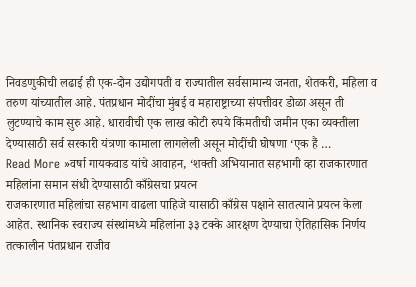निवडणुकीची लढाई ही एक-दोन उद्योगपती व राज्यातील सर्वसामान्य जनता, शेतकरी, महिला व तरुण यांच्यातील आहे. पंतप्रधान मोदींचा मुंबई व महाराष्ट्राच्या संपत्तीवर डोळा असून ती लुटण्याचे काम सुरु आहे. धारावीची एक लाख कोटी रुपये किंमतीची जमीन एका व्यक्तीला देण्यासाठी सर्व सरकारी यंत्रणा कामाला लागलेली असून मोदींची घोषणा ‘एक हैं …
Read More »वर्षा गायकवाड यांचे आवाहन, ‘शक्ती अभियानात सहभागी व्हा राजकारणात महिलांना समान संधी देण्यासाठी काँग्रेसचा प्रयत्न
राजकारणात महिलांचा सहभाग वाढला पाहिजे यासाठी काँग्रेस पक्षाने सातत्याने प्रयत्न केला आहेत. स्थानिक स्वराज्य संस्थांमध्ये महिलांना ३३ टक्के आरक्षण देण्याचा ऐतिहासिक निर्णय तत्कालीन पंतप्रधान राजीव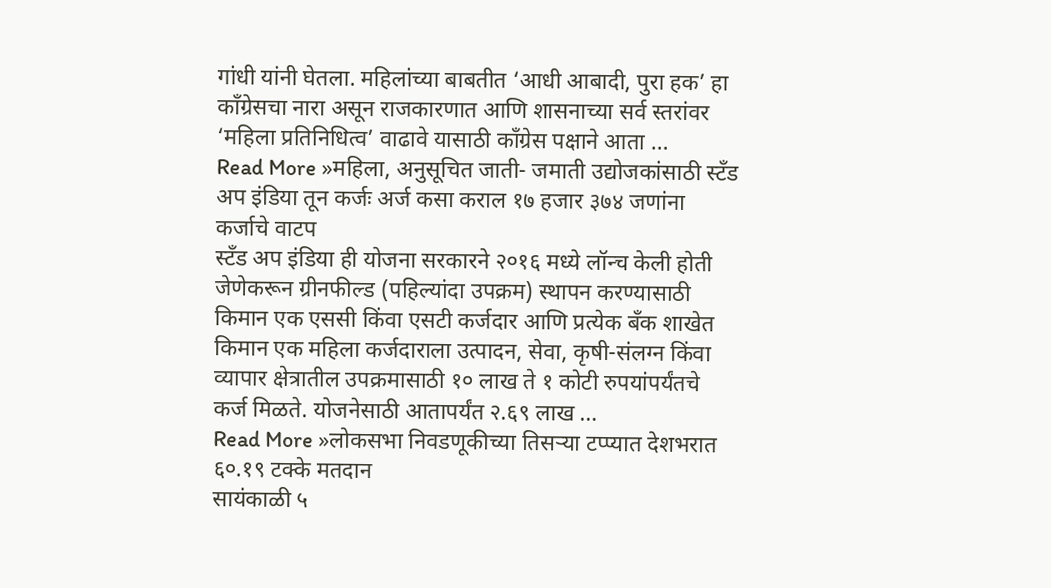गांधी यांनी घेतला. महिलांच्या बाबतीत ‘आधी आबादी, पुरा हक’ हा काँग्रेसचा नारा असून राजकारणात आणि शासनाच्या सर्व स्तरांवर ‘महिला प्रतिनिधित्व’ वाढावे यासाठी काँग्रेस पक्षाने आता …
Read More »महिला, अनुसूचित जाती- जमाती उद्योजकांसाठी स्टँड अप इंडिया तून कर्जः अर्ज कसा कराल १७ हजार ३७४ जणांना कर्जाचे वाटप
स्टँड अप इंडिया ही योजना सरकारने २०१६ मध्ये लॉन्च केली होती जेणेकरून ग्रीनफील्ड (पहिल्यांदा उपक्रम) स्थापन करण्यासाठी किमान एक एससी किंवा एसटी कर्जदार आणि प्रत्येक बँक शाखेत किमान एक महिला कर्जदाराला उत्पादन, सेवा, कृषी-संलग्न किंवा व्यापार क्षेत्रातील उपक्रमासाठी १० लाख ते १ कोटी रुपयांपर्यंतचे कर्ज मिळते. योजनेसाठी आतापर्यंत २.६९ लाख …
Read More »लोकसभा निवडणूकीच्या तिसऱ्या टप्प्यात देशभरात ६०.१९ टक्के मतदान
सायंकाळी ५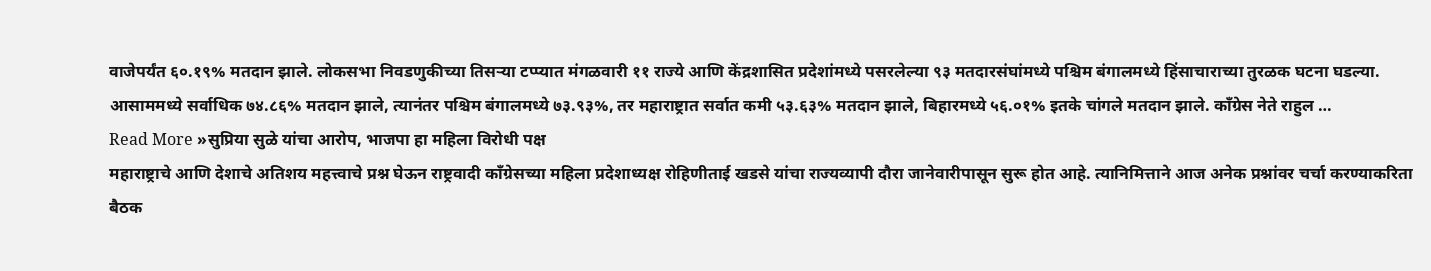वाजेपर्यंत ६०.१९% मतदान झाले. लोकसभा निवडणुकीच्या तिसऱ्या टप्प्यात मंगळवारी ११ राज्ये आणि केंद्रशासित प्रदेशांमध्ये पसरलेल्या ९३ मतदारसंघांमध्ये पश्चिम बंगालमध्ये हिंसाचाराच्या तुरळक घटना घडल्या. आसाममध्ये सर्वाधिक ७४.८६% मतदान झाले, त्यानंतर पश्चिम बंगालमध्ये ७३.९३%, तर महाराष्ट्रात सर्वात कमी ५३.६३% मतदान झाले, बिहारमध्ये ५६.०१% इतके चांगले मतदान झाले. काँग्रेस नेते राहुल …
Read More »सुप्रिया सुळे यांचा आरोप, भाजपा हा महिला विरोधी पक्ष
महाराष्ट्राचे आणि देशाचे अतिशय महत्त्वाचे प्रश्न घेऊन राष्ट्रवादी काँग्रेसच्या महिला प्रदेशाध्यक्ष रोहिणीताई खडसे यांचा राज्यव्यापी दौरा जानेवारीपासून सुरू होत आहे. त्यानिमित्ताने आज अनेक प्रश्नांवर चर्चा करण्याकरिता बैठक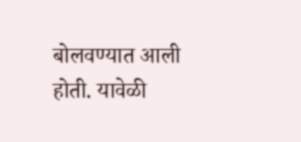बोलवण्यात आली होती. यावेळी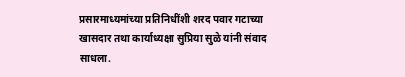प्रसारमाध्यमांच्या प्रतिनिधींशी शरद पवार गटाच्या खासदार तथा कार्याध्यक्षा सुप्रिया सुळे यांनी संवाद साधला.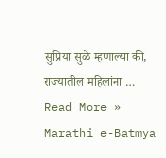सुप्रिया सुळे म्हणाल्या की, राज्यातील महिलांना …
Read More »
Marathi e-Batmya